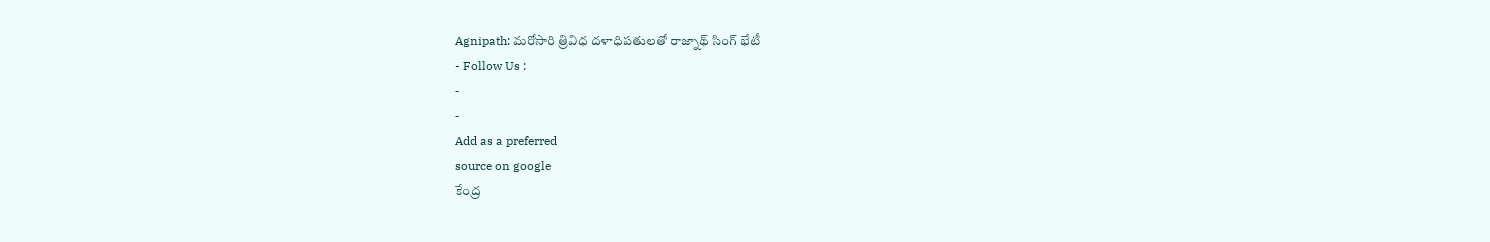Agnipath: మరోసారి త్రివిధ దళాధిపతులతో రాజ్నాథ్ సింగ్ భేటీ
- Follow Us :
-
-
Add as a preferred
source on google
కేంద్ర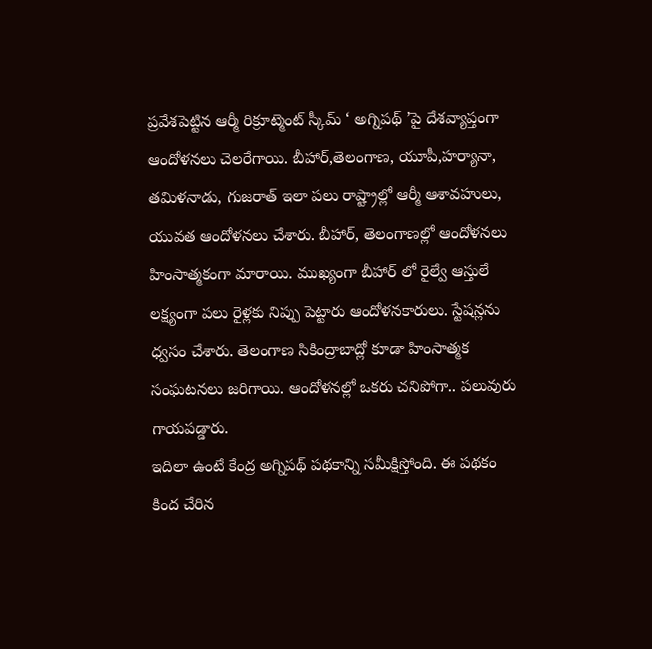ప్రవేశపెట్టిన ఆర్మీ రిక్రూట్మెంట్ స్కీమ్ ‘ అగ్నిపథ్ ’పై దేశవ్యాప్తంగా ఆందోళనలు చెలరేగాయి. బీహార్,తెలంగాణ, యూపీ,హర్యానా, తమిళనాడు, గుజరాత్ ఇలా పలు రాష్ట్రాల్లో ఆర్మీ ఆశావహులు, యువత ఆందోళనలు చేశారు. బీహార్, తెలంగాణల్లో ఆందోళనలు హింసాత్మకంగా మారాయి. ముఖ్యంగా బీహార్ లో రైల్వే ఆస్తులే లక్ష్యంగా పలు రైళ్లకు నిప్పు పెట్టారు ఆందోళనకారులు. స్టేషన్లను ధ్వసం చేశారు. తెలంగాణ సికింద్రాబాద్లో కూడా హింసాత్మక సంఘటనలు జరిగాయి. ఆందోళనల్లో ఒకరు చనిపోగా.. పలువురు గాయపడ్డారు.
ఇదిలా ఉంటే కేంద్ర అగ్నిపథ్ పథకాన్ని సమీక్షిస్తోంది. ఈ పథకం కింద చేరిన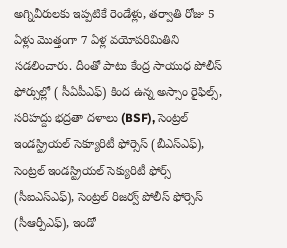అగ్నివీరులకు ఇప్పటికే రెండేళ్లు, తర్వాతి రోజు 5 ఏళ్లు మొత్తంగా 7 ఏళ్ల వయోపరిమితిని సడలించారు. దీంతో పాటు కేంద్ర సాయుధ పోలీస్ ఫోర్సుల్లో ( సీఏపీఎఫ్) కింద ఉన్న అస్సాం రైఫిల్స్, సరిహద్దు భద్రతా దళాలు (BSF), సెంట్రల్ ఇండస్ట్రియల్ సెక్యూరిటీ ఫోర్సెస్ (బీఎస్ఎఫ్), సెంట్రల్ ఇండస్ట్రియల్ సెక్యురిటీ ఫోర్స్ (సీఐఎస్ఎఫ్), సెంట్రల్ రిజర్వ్ పోలీస్ ఫోర్సెస్ (సీఆర్పీఎఫ్), ఇండో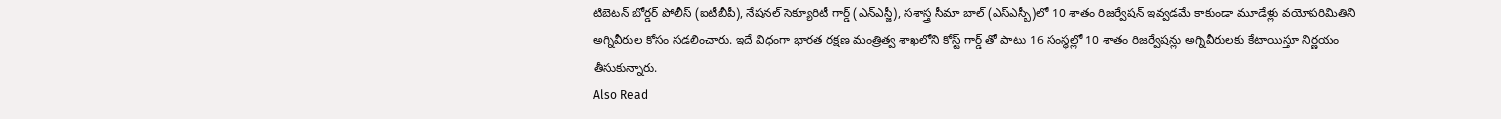టిబెటన్ బోర్డర్ పోలీస్ (ఐటీబీపీ), నేషనల్ సెక్యూరిటీ గార్డ్ (ఎన్ఎస్జీ), సశాస్త్ర సీమా బాల్ (ఎస్ఎస్బీ)లో 10 శాతం రిజర్వేషన్ ఇవ్వడమే కాకుండా మూడేళ్లు వయోపరిమితిని అగ్నివీరుల కోసం సడలించారు. ఇదే విధంగా భారత రక్షణ మంత్రిత్వ శాఖలోని కోస్ట్ గార్డ్ తో పాటు 16 సంస్థల్లో 10 శాతం రిజర్వేషన్లు అగ్నివీరులకు కేటాయిస్తూ నిర్ణయం తీసుకున్నారు.
Also Read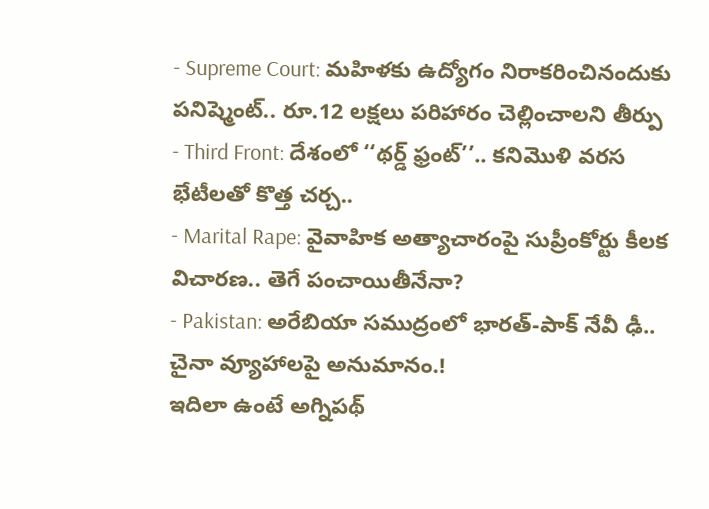- Supreme Court: మహిళకు ఉద్యోగం నిరాకరించినందుకు పనిష్మెంట్.. రూ.12 లక్షలు పరిహారం చెల్లించాలని తీర్పు
- Third Front: దేశంలో ‘‘థర్డ్ ఫ్రంట్’’.. కనిమొళి వరస భేటీలతో కొత్త చర్చ..
- Marital Rape: వైవాహిక అత్యాచారంపై సుప్రీంకోర్టు కీలక విచారణ.. తెగే పంచాయితీనేనా?
- Pakistan: అరేబియా సముద్రంలో భారత్-పాక్ నేవీ ఢీ.. చైనా వ్యూహాలపై అనుమానం.!
ఇదిలా ఉంటే అగ్నిపథ్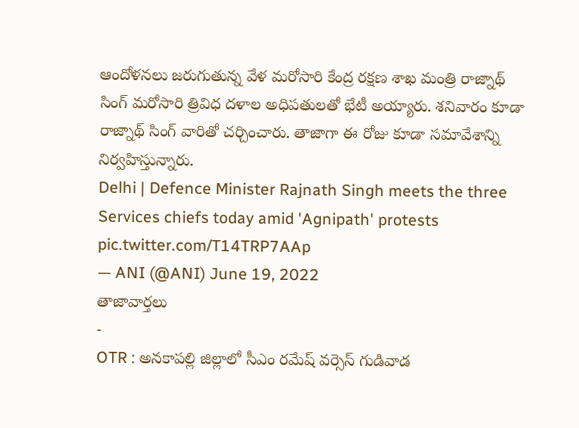ఆందోళనలు జరుగుతున్న వేళ మరోసారి కేంద్ర రక్షణ శాఖ మంత్రి రాజ్నాథ్ సింగ్ మరోసారి త్రివిధ దళాల అధిపతులతో భేటీ అయ్యారు. శనివారం కూడా రాజ్నాథ్ సింగ్ వారితో చర్చించారు. తాజాగా ఈ రోజు కూడా సమావేశాన్ని నిర్వహిస్తున్నారు.
Delhi | Defence Minister Rajnath Singh meets the three Services chiefs today amid 'Agnipath' protests pic.twitter.com/T14TRP7AAp
— ANI (@ANI) June 19, 2022
తాజావార్తలు
-
OTR : అనకాపల్లి జిల్లాలో సీఎం రమేష్ వర్సెస్ గుడివాడ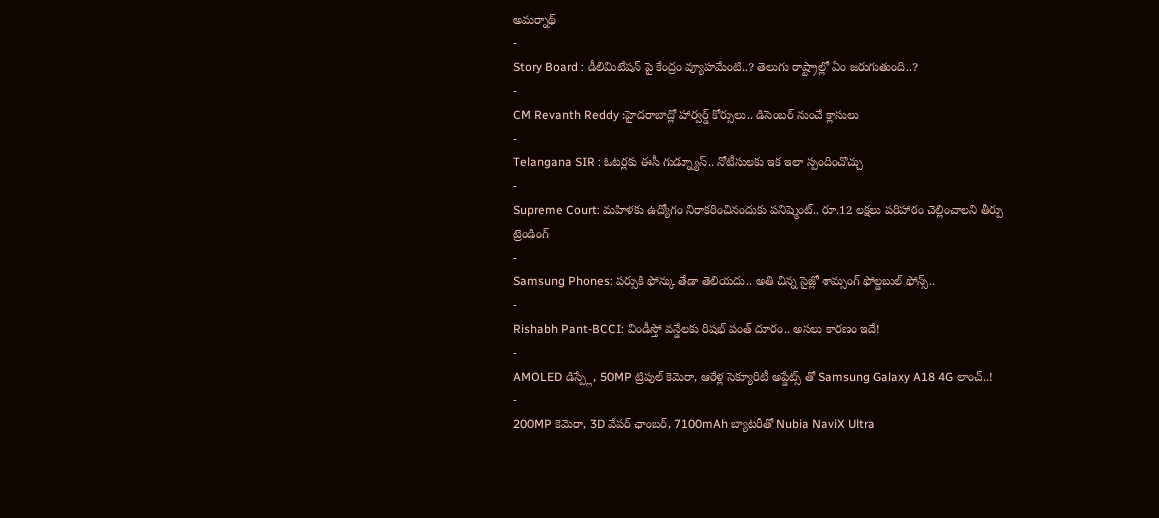అమర్నాథ్
-
Story Board : డీలిమిటేషన్ పై కేంద్రం వ్యూహమేంటి..? తెలుగు రాష్ట్రాల్లో ఏం జరుగుతుంది..?
-
CM Revanth Reddy :హైదరాబాద్లో హార్వర్డ్ కోర్సులు.. డిసెంబర్ నుంచే క్లాసులు
-
Telangana SIR : ఓటర్లకు ఈసీ గుడ్న్యూస్.. నోటీసులకు ఇక ఇలా స్పందించొచ్చు
-
Supreme Court: మహిళకు ఉద్యోగం నిరాకరించినందుకు పనిష్మెంట్.. రూ.12 లక్షలు పరిహారం చెల్లించాలని తీర్పు
ట్రెండింగ్
-
Samsung Phones: పర్సుకి ఫోన్కు తేడా తెలియదు.. అతి చిన్న సైజ్లో శామ్సంగ్ ఫోల్డబుల్ ఫోన్స్..
-
Rishabh Pant-BCCI: విండీస్తో వన్డేలకు రిషభ్ పంత్ దూరం.. అసలు కారణం ఇదే!
-
AMOLED డిస్ప్లే, 50MP ట్రిపుల్ కెమెరా, ఆరేళ్ల సెక్యూరిటీ అప్డేట్స్ తో Samsung Galaxy A18 4G లాంచ్..!
-
200MP కెమెరా, 3D వేపర్ ఛాంబర్, 7100mAh బ్యాటరీతో Nubia NaviX Ultra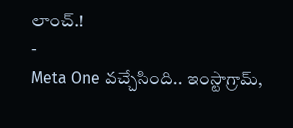లాంచ్.!
-
Meta One వచ్చేసింది.. ఇంస్టాగ్రామ్,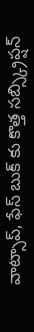వాట్సాప్, ఫేస్ బుక్ కు కొత్త సబ్స్క్రిప్షన్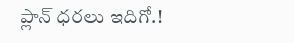ప్లాన్ ధరలు ఇదిగో.!